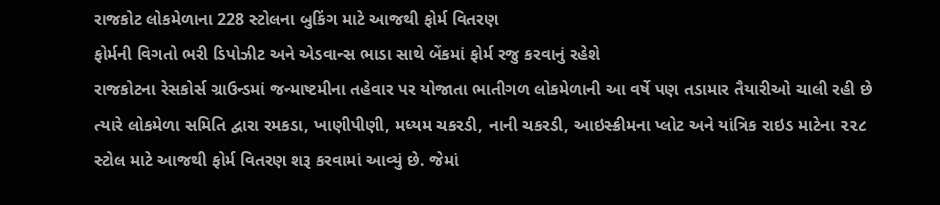રાજકોટ લોકમેળાના 228 સ્ટોલના બુકિંગ માટે આજથી ફોર્મ વિતરણ
ફોર્મની વિગતો ભરી ડિપોઝીટ અને એડવાન્સ ભાડા સાથે બેંકમાં ફોર્મ રજુ કરવાનું રહેશે
રાજકોટના રેસકોર્સ ગ્રાઉન્ડમાં જન્માષ્ટમીના તહેવાર પર યોજાતા ભાતીગળ લોકમેળાની આ વર્ષે પણ તડામાર તૈયારીઓ ચાલી રહી છે ત્યારે લોકમેળા સમિતિ દ્વારા રમકડા, ખાણીપીણી, મધ્યમ ચકરડી, નાની ચકરડી, આઇસ્ક્રીમના પ્લોટ અને યાંત્રિક રાઇડ માટેના ૨૨૮ સ્ટોલ માટે આજથી ફોર્મ વિતરણ શરૂ કરવામાં આવ્યું છે. જેમાં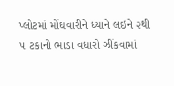પ્લોટમાં મોંઘવારીને ધ્યાને લઇને ૨થી ૫ ટકાનો ભાડા વધારો ઝીંકવામાં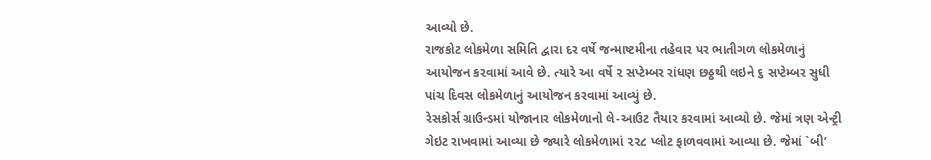આવ્યો છે.
રાજકોટ લોકમેળા સમિતિ દ્વારા દર વર્ષે જન્માષ્ટમીના તહેવાર પર ભાતીગળ લોકમેળાનું આયોજન કરવામાં આવે છે. ત્યારે આ વર્ષે ૨ સપ્ટેમ્બર રાંધણ છઠ્ઠથી લઇને ૬ સપ્ટેમ્બર સુધી પાંચ દિવસ લોકમેળાનું આયોજન કરવામાં આવ્યું છે.
રેસકોર્સ ગ્રાઉન્ડમાં યોજાનાર લોકમેળાનો લે-આઉટ તૈયાર કરવામાં આવ્યો છે. જેમાં ત્રણ એન્ટ્રી ગેઇટ રાખવામાં આવ્યા છે જ્યારે લોકમેળામાં ૨૨૮ પ્લોટ ફાળવવામાં આવ્યા છે. જેમાં `બી’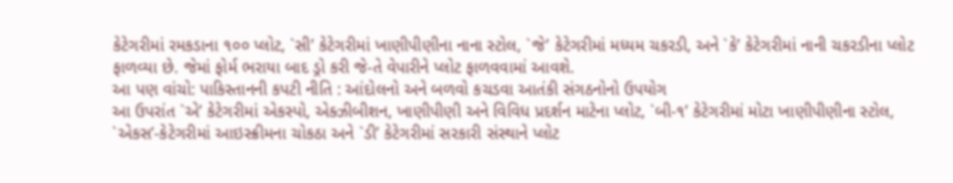કેટેગરીમાં રમકડાના ૧૦૦ પ્લોટ, `સી’ કેટેગરીમાં ખાણીપીણીના નાના સ્ટોલ, `જે’ કેટેગરીમાં મધ્યમ ચકરડી, અને `કે’ કેટેગરીમાં નાની ચકરડીના પ્લોટ ફાળવ્યા છે. જેમાં ફોર્મ ભરાયા બાદ ડ્રો કરી જે-તે વેપારીને પ્લોટ ફાળવવામાં આવશે.
આ પણ વાંચો: પાકિસ્તાનની કપટી નીતિ : આંદોલનો અને બળવો કચડવા આતંકી સંગઠનોનો ઉપયોગ
આ ઉપરાંત `એ’ કેટેગરીમાં એકસ્પો, એક્ઝીબીશન, ખાણીપીણી અને વિવિધ પ્રદર્શન માટેના પ્લોટ, `બી-૧’ કેટેગરીમાં મોટા ખાણીપીણીના સ્ટોલ, `એકસ’-કેટેગરીમાં આઇસ્ક્રીમના ચોકઠા અને `ડી’ કેટેગરીમાં સરકારી સંસ્થાને પ્લોટ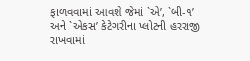ફાળવવામાં આવશે જેમાં `એ’, `બી-૧’ અને `એકસ’ કેટેગરીના પ્લોટની હરરાજી રાખવામાં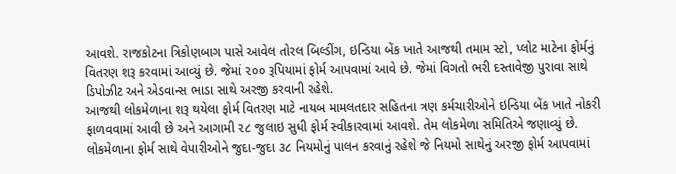આવશે. રાજકોટના ત્રિકોણબાગ પાસે આવેલ તોરલ બિલ્ડીંગ, ઇન્ડિયા બેંક ખાતે આજથી તમામ સ્ટો, પ્લોટ માટેના ફોર્મનું વિતરણ શરૂ કરવામાં આવ્યું છે. જેમાં ૨૦૦ રૂપિયામાં ફોર્મ આપવામાં આવે છે. જેમાં વિગતો ભરી દસ્તાવેજી પુરાવા સાથે ડિપોઝીટ અને એડવાન્સ ભાડા સાથે અરજી કરવાની રહેશે.
આજથી લોકમેળાના શરૂ થયેલા ફોર્મ વિતરણ માટે નાયબ મામલતદાર સહિતના ત્રણ કર્મચારીઓને ઇન્ડિયા બેંક ખાતે નોકરી ફાળવવામાં આવી છે અને આગામી ૨૮ જુલાઇ સુધી ફોર્મ સ્વીકારવામાં આવશે. તેમ લોકમેળા સમિતિએ જણાવ્યું છે.
લોકમેળાના ફોર્મ સાથે વેપારીઓને જુદા-જુદા ૩૮ નિયમોનું પાલન કરવાનું રહેશે જે નિયમો સાથેનું અરજી ફોર્મ આપવામાં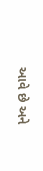આવે છે અને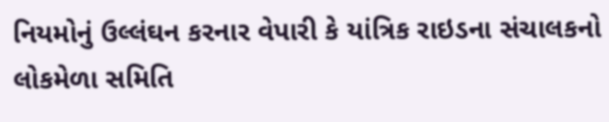નિયમોનું ઉલ્લંઘન કરનાર વેપારી કે યાંત્રિક રાઇડના સંચાલકનો લોકમેળા સમિતિ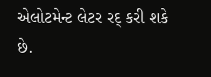એલોટમેન્ટ લેટર રદ્ કરી શકે છે.